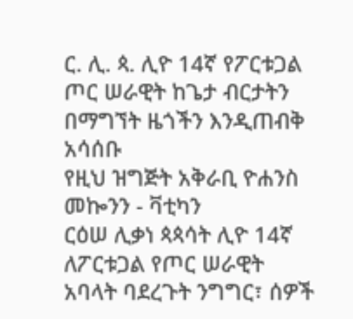ር. ሊ. ጳ. ሊዮ 14ኛ የፖርቱጋል ጦር ሠራዊት ከጌታ ብርታትን በማግኘት ዜጎችን እንዲጠብቅ አሳሰቡ
የዚህ ዝግጅት አቅራቢ ዮሐንስ መኰንን - ቫቲካን
ርዕሠ ሊቃነ ጳጳሳት ሊዮ 14ኛ ለፖርቱጋል የጦር ሠራዊት አባላት ባደረጉት ንግግር፣ ሰዎች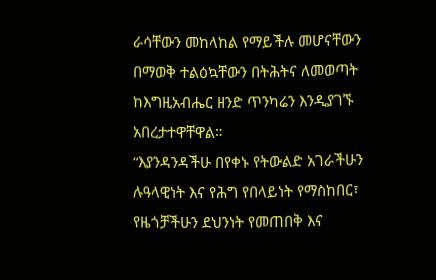ራሳቸውን መከላከል የማይችሉ መሆናቸውን በማወቅ ተልዕኳቸውን በትሕትና ለመወጣት ከእግዚአብሔር ዘንድ ጥንካሬን እንዲያገኙ አበረታተዋቸዋል።
“እያንዳንዳችሁ በየቀኑ የትውልድ አገራችሁን ሉዓላዊነት እና የሕግ የበላይነት የማስከበር፣ የዜጎቻችሁን ደህንነት የመጠበቅ እና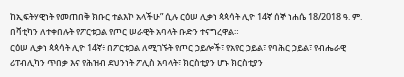ከኢፍትሃዊነት የመጠበቅ ክቡር ተልእኮ አላችሁ” ሲሉ ርዕሠ ሊቃነ ጳጳሳት ሊዮ 14ኛ ሰኞ ነሐሴ 18/2018 ዓ. ም. በቫቲካን ለተቀበሉት የፖርቱጋል የጦር ሠራዊት አባላት ቡድን ተናግረዋል።
ርዕሠ ሊቃነ ጳጳሳት ሊዮ 14ኛ፥ በፖርቱጋል ለሚገኙት የጦር ኃይሎች፣ የአየር ኃይል፣ የባሕር ኃይል፣ የብሔራዊ ሪፐብሊካን ጥበቃ እና የሕዝብ ደህንነት ፖሊስ አባላት፣ ክርስቲያን ሆኑ ክርስቲያን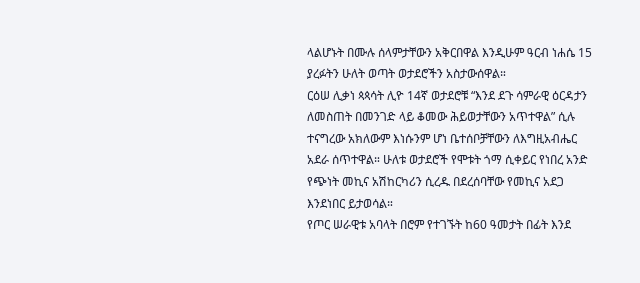ላልሆኑት በሙሉ ሰላምታቸውን አቅርበዋል እንዲሁም ዓርብ ነሐሴ 15 ያረፉትን ሁለት ወጣት ወታደሮችን አስታውሰዋል።
ርዕሠ ሊቃነ ጳጳሳት ሊዮ 14ኛ ወታደሮቹ “እንደ ደጉ ሳምራዊ ዕርዳታን ለመስጠት በመንገድ ላይ ቆመው ሕይወታቸውን አጥተዋል” ሲሉ ተናግረው አክለውም እነሱንም ሆነ ቤተሰቦቻቸውን ለእግዚአብሔር አደራ ሰጥተዋል። ሁለቱ ወታደሮች የሞቱት ጎማ ሲቀይር የነበረ አንድ የጭነት መኪና አሽከርካሪን ሲረዱ በደረሰባቸው የመኪና አደጋ እንደነበር ይታወሳል።
የጦር ሠራዊቱ አባላት በሮም የተገኙት ከ60 ዓመታት በፊት እንደ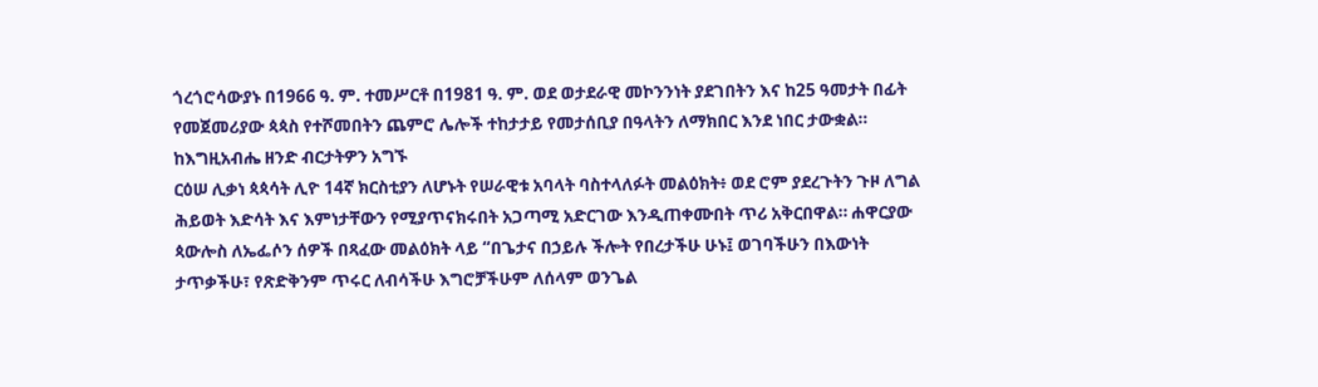ጎረጎሮሳውያኑ በ1966 ዓ. ም. ተመሥርቶ በ1981 ዓ. ም. ወደ ወታደራዊ መኮንንነት ያደገበትን እና ከ25 ዓመታት በፊት የመጀመሪያው ጳጳስ የተሾመበትን ጨምሮ ሌሎች ተከታታይ የመታሰቢያ በዓላትን ለማክበር እንደ ነበር ታውቋል።
ከእግዚአብሔ ዘንድ ብርታትዎን አግኙ
ርዕሠ ሊቃነ ጳጳሳት ሊዮ 14ኛ ክርስቲያን ለሆኑት የሠራዊቱ አባላት ባስተላለፉት መልዕክት፥ ወደ ሮም ያደረጉትን ጉዞ ለግል ሕይወት እድሳት እና እምነታቸውን የሚያጥናክሩበት አጋጣሚ አድርገው እንዲጠቀሙበት ጥሪ አቅርበዋል። ሐዋርያው ጳውሎስ ለኤፌሶን ሰዎች በጻፈው መልዕክት ላይ “በጌታና በኃይሉ ችሎት የበረታችሁ ሁኑ፤ ወገባችሁን በእውነት ታጥቃችሁ፣ የጽድቅንም ጥሩር ለብሳችሁ እግሮቻችሁም ለሰላም ወንጌል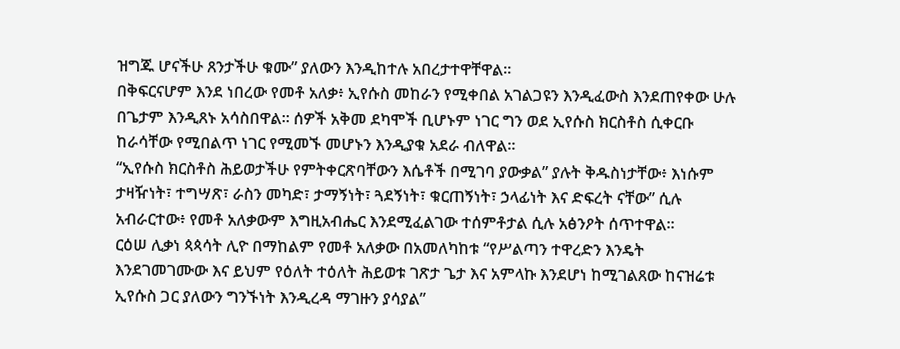ዝግጁ ሆናችሁ ጸንታችሁ ቁሙ” ያለውን እንዲከተሉ አበረታተዋቸዋል።
በቅፍርናሆም እንደ ነበረው የመቶ አለቃ፥ ኢየሱስ መከራን የሚቀበል አገልጋዩን እንዲፈውስ እንደጠየቀው ሁሉ በጌታም እንዲጸኑ አሳስበዋል። ሰዎች አቅመ ደካሞች ቢሆኑም ነገር ግን ወደ ኢየሱስ ክርስቶስ ሲቀርቡ ከራሳቸው የሚበልጥ ነገር የሚመኙ መሆኑን እንዲያቁ አደራ ብለዋል።
“ኢየሱስ ክርስቶስ ሕይወታችሁ የምትቀርጽባቸውን እሴቶች በሚገባ ያውቃል” ያሉት ቅዱስነታቸው፥ እነሱም ታዛዥነት፣ ተግሣጽ፣ ራስን መካድ፣ ታማኝነት፣ ጓደኝነት፣ ቁርጠኝነት፣ ኃላፊነት እና ድፍረት ናቸው” ሲሉ አብራርተው፥ የመቶ አለቃውም እግዚአብሔር እንደሚፈልገው ተሰምቶታል ሲሉ አፅንዖት ሰጥተዋል።
ርዕሠ ሊቃነ ጳጳሳት ሊዮ በማከልም የመቶ አለቃው በአመለካከቱ “የሥልጣን ተዋረድን እንዴት እንደገመገሙው እና ይህም የዕለት ተዕለት ሕይወቱ ገጽታ ጌታ እና አምላኩ እንደሆነ ከሚገልጸው ከናዝሬቱ ኢየሱስ ጋር ያለውን ግንኙነት እንዲረዳ ማገዙን ያሳያል”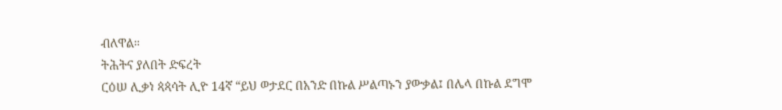ብለዋል።
ትሕትና ያለበት ድፍረት
ርዕሠ ሊቃነ ጳጳሳት ሊዮ 14ኛ “ይህ ወታደር በአንድ በኩል ሥልጣኑን ያውቃል፤ በሌላ በኩል ደግሞ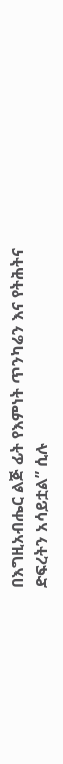በእግዚአብሔር ልጅ ፊት የእምነት ጥንካሬን እና የትሕትና ድፍረትን አሳይቷል” ሲሉ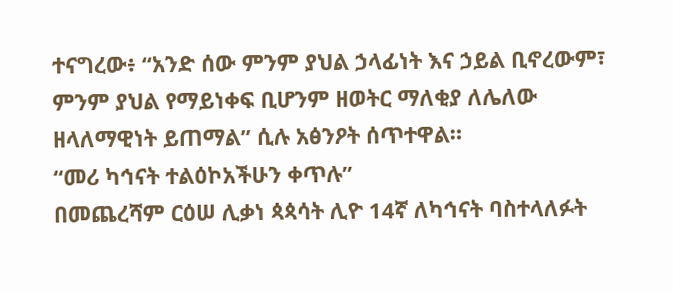ተናግረው፥ “አንድ ሰው ምንም ያህል ኃላፊነት እና ኃይል ቢኖረውም፣ ምንም ያህል የማይነቀፍ ቢሆንም ዘወትር ማለቂያ ለሌለው ዘላለማዊነት ይጠማል” ሲሉ አፅንዖት ሰጥተዋል።
“መሪ ካኅናት ተልዕኮአችሁን ቀጥሉ”
በመጨረሻም ርዕሠ ሊቃነ ጳጳሳት ሊዮ 14ኛ ለካኅናት ባስተላለፉት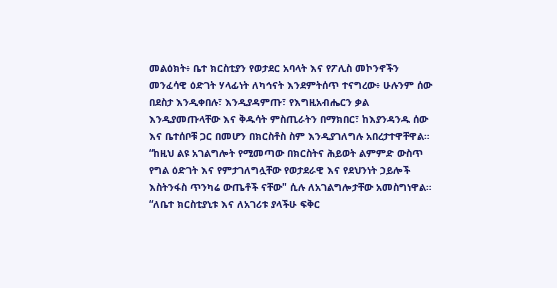መልዕክት፥ ቤተ ክርስቲያን የወታደር አባላት እና የፖሊስ መኮንኖችን መንፈሳዊ ዕድገት ሃላፊነት ለካኅናት እንደምትሰጥ ተናግረው፥ ሁሉንም ሰው በደስታ እንዲቀበሉ፣ እንዲያዳምጡ፣ የእግዚአብሔርን ቃል እንዲያመጡላቸው እና ቅዱሳት ምስጢራትን በማክበር፣ ከእያንዳንዱ ሰው እና ቤተሰቦቹ ጋር በመሆን በክርስቶስ ስም እንዲያገለግሉ አበረታተዋቸዋል።
“ከዚህ ልዩ አገልግሎት የሚመጣው በክርስትና ሕይወት ልምምድ ውስጥ የግል ዕድገት እና የምታገለግሏቸው የወታደራዊ እና የደህንነት ኃይሎች እስትንፋስ ጥንካሬ ውጤቶች ናቸው" ሲሉ ለአገልግሎታቸው አመስግነዋል።
“ለቤተ ክርስቲያኒቱ እና ለአገሪቱ ያላችሁ ፍቅር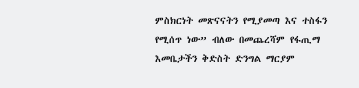ምስክርነት መጽናናትን የሚያመጣ እና ተስፋን የሚሰጥ ነው” ብለው በመጨረሻም የፋጢማ እመቤታችን ቅድስት ድንግል ማርያም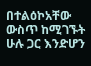በተልዕኮአቸው ውስጥ ከሚገኙት ሁሉ ጋር እንድሆን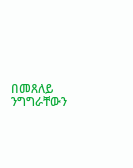በመጸለይ ንግግራቸውን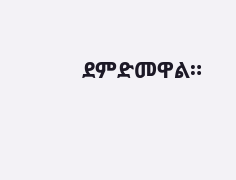ደምድመዋል።